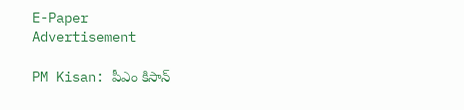E-Paper
Advertisement

PM Kisan: పీఎం కిసాన్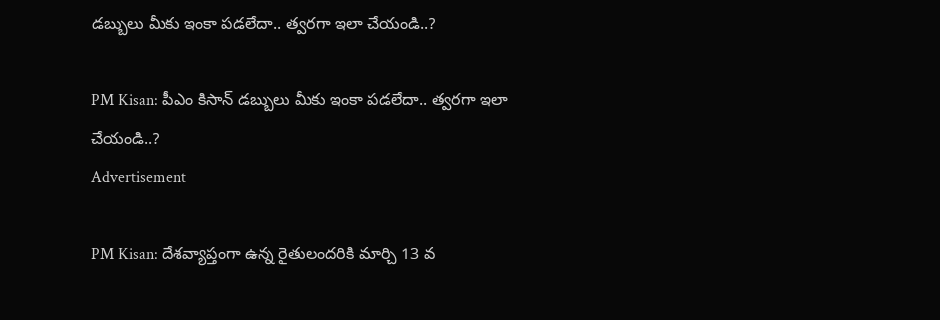డబ్బులు మీకు ఇంకా పడలేదా.. త్వరగా ఇలా చేయండి..?

PM Kisan: పీఎం కిసాన్ డబ్బులు మీకు ఇంకా పడలేదా.. త్వరగా ఇలా చేయండి..?
Advertisement

PM Kisan: దేశవ్యాప్తంగా ఉన్న రైతులందరికి మార్చి 13 వ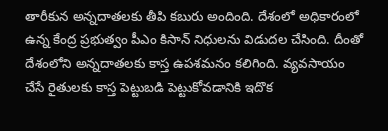తారీకున అన్నదాతలకు తీపి కబురు అందింది. దేశంలో అధికారంలో ఉన్న కేంద్ర ప్రభుత్వం పీఎం కిసాన్ నిధులను విడుదల చేసింది. దీంతో దేశంలోని అన్నదాతలకు కాస్త ఉపశమనం కలిగింది. వ్యవసాయం చేసే రైతులకు కాస్త పెట్టుబడి పెట్టుకోవడానికి ఇదొక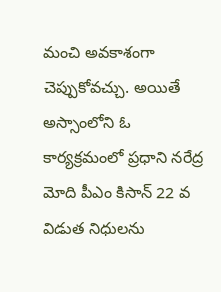మంచి అవకాశంగా చెప్పుకోవచ్చు. అయితే అస్సాంలోని ఓ కార్యక్రమంలో ప్రధాని నరేద్ర మోది పీఎం కిసాన్ 22 వ విడుత నిధులను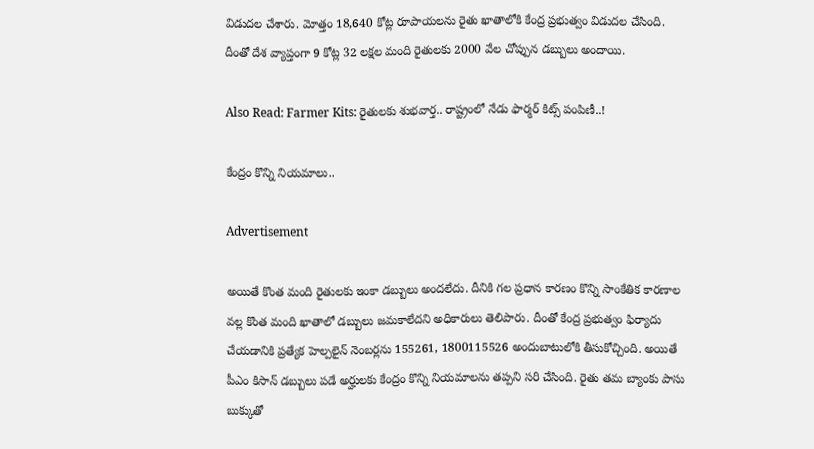విడుదల చేశారు. మోత్తం 18,640 కోట్ల రూపాయలను రైతు ఖాతాలోకి కేంద్ర ప్రభుత్వం విడుదల చేసింది. దీంతో దేశ వ్యాప్తంగా 9 కోట్ల 32 లక్షల మంది రైతులకు 2000 వేల చోప్పున డబ్బులు అందాయి.

Also Read: Farmer Kits: రైతులకు శుభవార్త.. రాష్ట్రంలో నేడు ఫార్మర్ కిట్స్ పంపిణీ..!

కేంద్రం కొన్ని నియమాలు..

Advertisement

అయితే కొంత మంది రైతులకు ఇంకా డబ్బులు అందలేదు. దీనికి గల ప్రధాన కారణం కొన్ని సాంకేతిక కారణాల వల్ల కొంత మంది ఖాతాలో డబ్బులు జమకాలేదని అధికారులు తెలిపారు. దీంతో కేంద్ర ప్రభుత్వం ఫిర్యాదు చేయడానికి ప్రత్యేక హెల్పలైన్ నెంబర్లను 155261, 1800115526 అందుబాటులోకి తీసుకోచ్చింది. అయితే పీఎం కిసాన్ డబ్బులు పడే అర్హులకు కేంద్రం కొన్ని నియమాలను తప్పని సరి చేసింది. రైతు తమ బ్యాంకు పాసు బుక్కుతో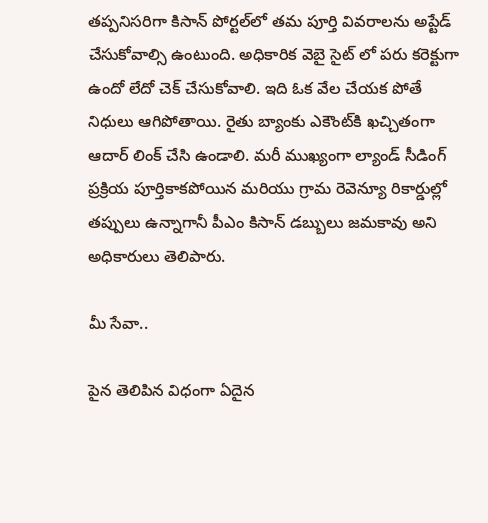తప్పనిసరిగా కిసాన్ పోర్టల్‌లో తమ పూర్తి వివరాలను అప్టేడ్ చేసుకోవాల్సి ఉంటుంది. అధికారిక వెబై సైట్ లో పరు కరెక్టుగా ఉందో లేదో చెక్ చేసుకోవాలి. ఇది ఓక వేల చేయక పోతే నిధులు ఆగిపోతాయి. రైతు బ్యాంకు ఎకౌంట్‌కి ఖచ్చితంగా ఆదార్ లింక్ చేసి ఉండాలి. మరీ ముఖ్యంగా ల్యాండ్ సీడింగ్ ప్రక్రియ పూర్తికాకపోయిన మరియు గ్రామ రెవెన్యూ రికార్డుల్లో తప్పులు ఉన్నాగానీ పీఎం కిసాన్ డబ్బులు జమకావు అని అధికారులు తెలిపారు.

మీ సేవా..

పైన తెలిపిన విధంగా ఏదైన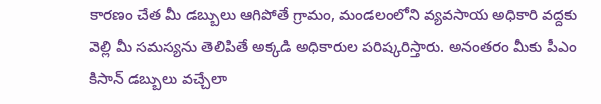కారణం చేత మీ డబ్బులు ఆగిపోతే గ్రామం, మండలంలోని వ్యవసాయ అధికారి వద్దకు వెల్లి మీ సమస్యను తెలిపితే అక్కడి అధికారుల పరిష్కరిస్తారు. అనంతరం మీకు పీఎం కిసాన్ డబ్బులు వచ్చేలా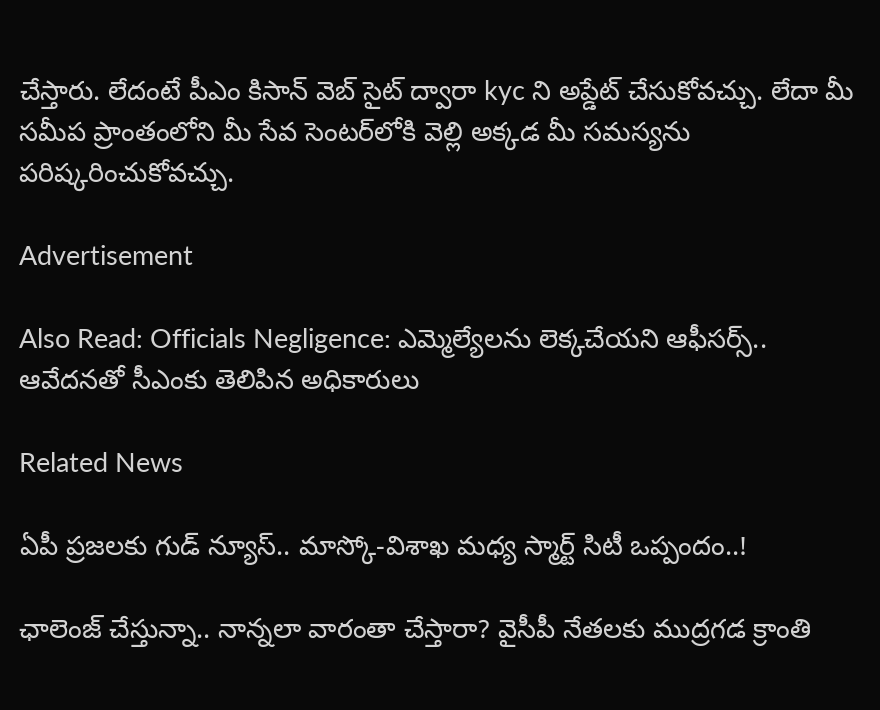చేస్తారు. లేదంటే పీఎం కిసాన్ వెబ్ సైట్ ద్వారా kyc ని అప్డేట్ చేసుకోవచ్చు. లేదా మీ సమీప ప్రాంతంలోని మీ సేవ సెంటర్‌లోకి వెల్లి అక్కడ మీ సమస్యను పరిష్కరించుకోవచ్చు.

Advertisement

Also Read: Officials Negligence: ఎమ్మెల్యేలను లెక్కచేయని ఆఫీసర్స్.. ఆవేదనతో సీఎంకు తెలిపిన అధికారులు

Related News

ఏపీ ప్రజలకు గుడ్ న్యూస్.. మాస్కో-విశాఖ మధ్య స్మార్ట్ సిటీ ఒప్పందం..!

ఛాలెంజ్ చేస్తున్నా.. నాన్నలా వారంతా చేస్తారా? వైసీపీ నేతలకు ముద్రగడ క్రాంతి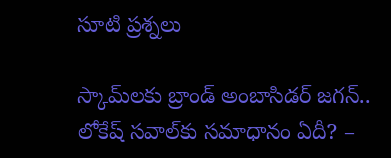సూటి ప్రశ్నలు

స్కామ్‌లకు బ్రాండ్ అంబాసిడర్ జగన్.. లోకేష్ సవాల్‌కు సమాధానం ఏదీ? –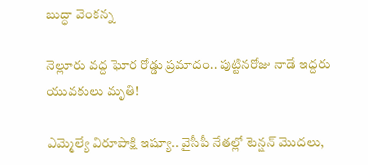బుద్ధా వెంకన్న

నెల్లూరు వద్ద ఘోర రోడ్డు ప్రమాదం.. పుట్టినరోజు నాడే ఇద్దరు యువకులు మృతి!

ఎమ్మెల్యే విరూపాక్షి ఇష్యూ.. వైసీపీ నేతల్లో టెన్షన్ మొదలు,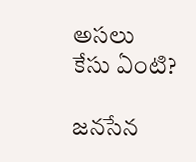అసలు కేసు ఏంటి?

జనసేన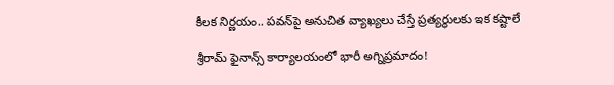కీలక నిర్ణయం.. పవన్‌పై అనుచిత వ్యాఖ్యలు చేస్తే ప్రత్యర్థులకు ఇక కష్టాలే

శ్రీరామ్ ఫైనాన్స్ కార్యాలయంలో భారీ అగ్నిప్రమాదం!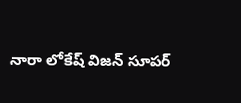నారా లోకేష్ విజన్ సూపర్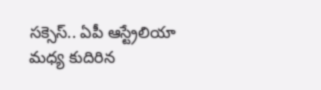సక్సెస్.. ఏపీ ఆస్ట్రేలియా మధ్య కుదిరిన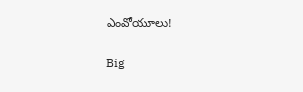ఎంవోయూలు!

Big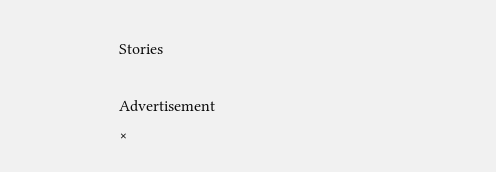Stories

Advertisement
×